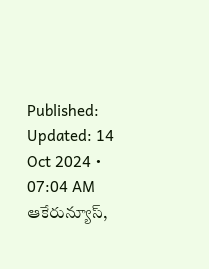Published:
Updated: 14 Oct 2024 • 07:04 AM
ఆకేరున్యూస్,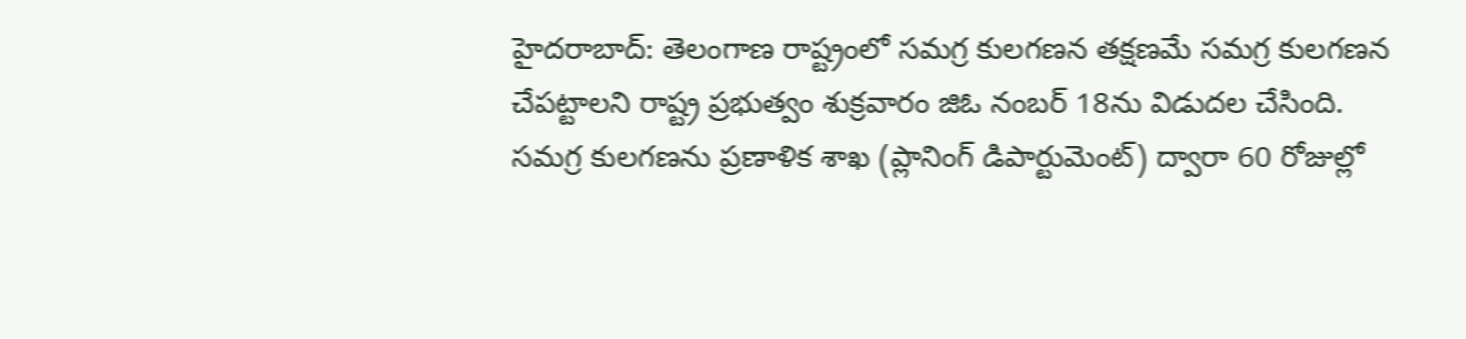హైదరాబాద్: తెలంగాణ రాష్ట్రంలో సమగ్ర కులగణన తక్షణమే సమగ్ర కులగణన చేపట్టాలని రాష్ట్ర ప్రభుత్వం శుక్రవారం జిఓ నంబర్ 18ను విడుదల చేసింది. సమగ్ర కులగణను ప్రణాళిక శాఖ (ప్లానింగ్ డిపార్టుమెంట్) ద్వారా 60 రోజుల్లో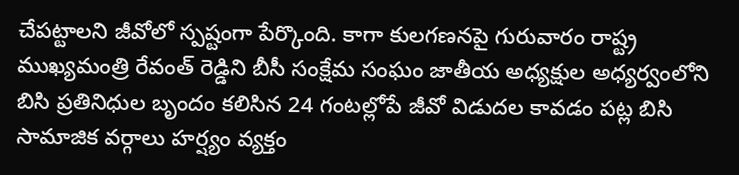చేపట్టాలని జీవోలో స్పష్టంగా పేర్కొంది. కాగా కులగణనపై గురువారం రాష్ట్ర ముఖ్యమంత్రి రేవంత్ రెడ్డిని బీసీ సంక్షేమ సంఘం జాతీయ అధ్యక్షుల అధ్యర్వంలోని బిసి ప్రతినిధుల బృందం కలిసిన 24 గంటల్లోపే జీవో విడుదల కావడం పట్ల బిసి సామాజిక వర్గాలు హర్ష్యం వ్యక్తం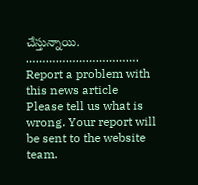చేస్తున్నాయి.
…………………………….
Report a problem with this news article
Please tell us what is wrong. Your report will be sent to the website team.